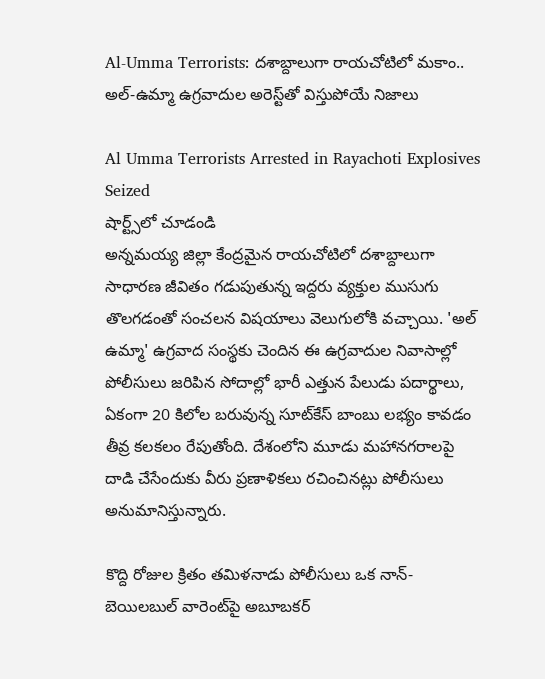Al-Umma Terrorists: దశాబ్దాలుగా రాయచోటిలో మకాం.. అల్-ఉమ్మా ఉగ్రవాదుల అరెస్ట్‌తో విస్తుపోయే నిజాలు

Al Umma Terrorists Arrested in Rayachoti Explosives Seized
షార్ట్స్‌లో చూడండి
అన్నమయ్య జిల్లా కేంద్రమైన రాయచోటిలో దశాబ్దాలుగా సాధారణ జీవితం గడుపుతున్న ఇద్దరు వ్యక్తుల ముసుగు తొలగడంతో సంచలన విషయాలు వెలుగులోకి వచ్చాయి. 'అల్ ఉమ్మా' ఉగ్రవాద సంస్థకు చెందిన ఈ ఉగ్రవాదుల నివాసాల్లో పోలీసులు జరిపిన సోదాల్లో భారీ ఎత్తున పేలుడు పదార్థాలు, ఏకంగా 20 కిలోల బరువున్న సూట్‌కేస్ బాంబు లభ్యం కావడం తీవ్ర కలకలం రేపుతోంది. దేశంలోని మూడు మహానగరాలపై దాడి చేసేందుకు వీరు ప్రణాళికలు రచించినట్లు పోలీసులు అనుమానిస్తున్నారు.

కొద్ది రోజుల క్రితం తమిళనాడు పోలీసులు ఒక నాన్-బెయిలబుల్ వారెంట్‌పై అబూబకర్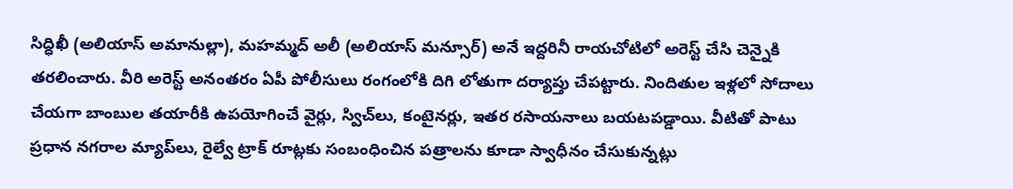సిద్ధిఖీ (అలియాస్ అమానుల్లా), మహమ్మద్ అలీ (అలియాస్ మన్సూర్) అనే ఇద్దరినీ రాయచోటిలో అరెస్ట్ చేసి చెన్నైకి తరలించారు. వీరి అరెస్ట్ అనంతరం ఏపీ పోలీసులు రంగంలోకి దిగి లోతుగా దర్యాప్తు చేపట్టారు. నిందితుల ఇళ్లలో సోదాలు చేయగా బాంబుల తయారీకి ఉపయోగించే వైర్లు, స్విచ్‌లు, కంటైనర్లు, ఇతర రసాయనాలు బయటపడ్డాయి. వీటితో పాటు ప్రధాన నగరాల మ్యాప్‌లు, రైల్వే ట్రాక్ రూట్లకు సంబంధించిన పత్రాలను కూడా స్వాధీనం చేసుకున్నట్లు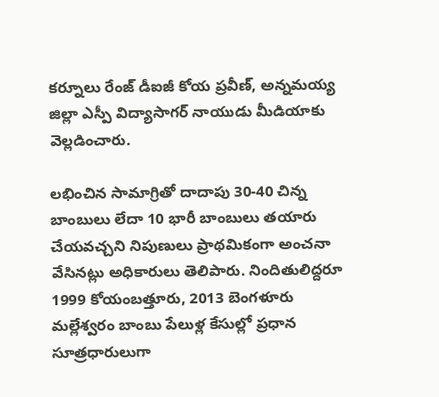కర్నూలు రేంజ్ డీఐజీ కోయ ప్రవీణ్, అన్నమయ్య జిల్లా ఎస్పీ విద్యాసాగర్ నాయుడు మీడియాకు వెల్లడించారు.

లభించిన సామాగ్రితో దాదాపు 30-40 చిన్న బాంబులు లేదా 10 భారీ బాంబులు తయారు చేయవచ్చని నిపుణులు ప్రాథమికంగా అంచనా వేసినట్లు అధికారులు తెలిపారు. నిందితులిద్దరూ 1999 కోయంబత్తూరు, 2013 బెంగళూరు మల్లేశ్వరం బాంబు పేలుళ్ల కేసుల్లో ప్రధాన సూత్రధారులుగా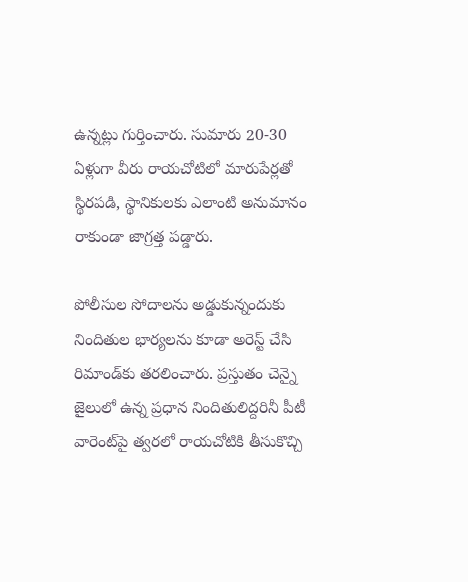ఉన్నట్లు గుర్తించారు. సుమారు 20-30 ఏళ్లుగా వీరు రాయచోటిలో మారుపేర్లతో స్థిరపడి, స్థానికులకు ఎలాంటి అనుమానం రాకుండా జాగ్రత్త పడ్డారు.

పోలీసుల సోదాలను అడ్డుకున్నందుకు నిందితుల భార్యలను కూడా అరెస్ట్ చేసి రిమాండ్‌కు తరలించారు. ప్రస్తుతం చెన్నై జైలులో ఉన్న ప్రధాన నిందితులిద్దరినీ పీటీ వారెంట్‌పై త్వరలో రాయచోటికి తీసుకొచ్చి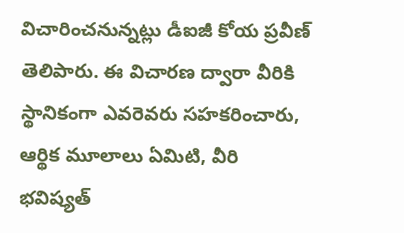విచారించనున్నట్లు డీఐజీ కోయ ప్రవీణ్ తెలిపారు. ఈ విచారణ ద్వారా వీరికి స్థానికంగా ఎవరెవరు సహకరించారు, ఆర్థిక మూలాలు ఏమిటి, వీరి భవిష్యత్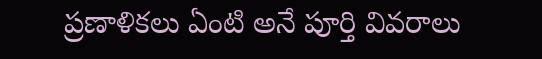ప్రణాళికలు ఏంటి అనే పూర్తి వివరాలు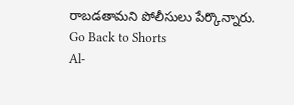రాబడతామని పోలీసులు పేర్కొన్నారు.
Go Back to Shorts
Al-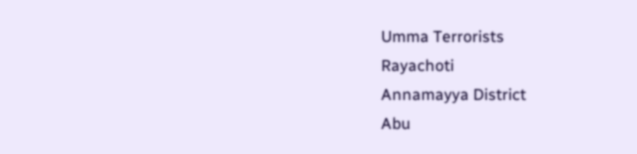Umma Terrorists
Rayachoti
Annamayya District
Abu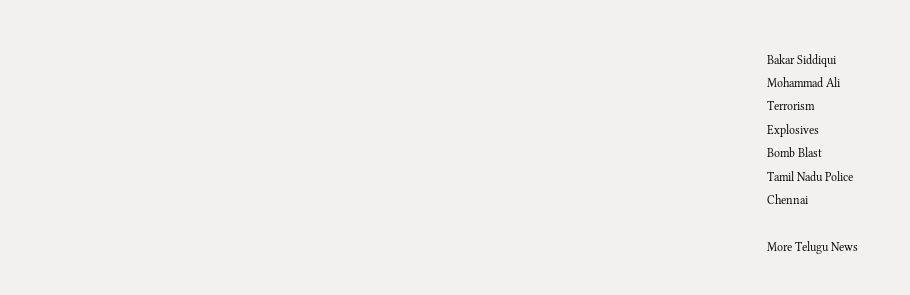Bakar Siddiqui
Mohammad Ali
Terrorism
Explosives
Bomb Blast
Tamil Nadu Police
Chennai

More Telugu News